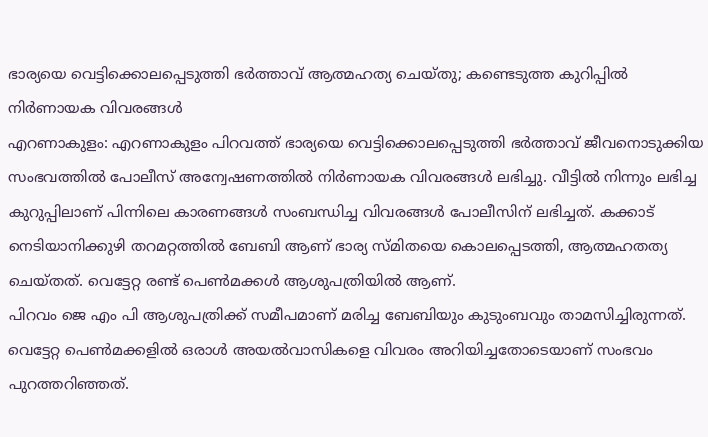ഭാര്യയെ വെട്ടിക്കൊലപ്പെടുത്തി ഭർത്താവ് ആത്മഹത്യ ചെയ്തു; കണ്ടെടുത്ത കുറിപ്പിൽ നിർണായക വിവരങ്ങൾ
എറണാകുളം: എറണാകുളം പിറവത്ത് ഭാര്യയെ വെട്ടിക്കൊലപ്പെടുത്തി ഭർത്താവ് ജീവനൊടുക്കിയ സംഭവത്തിൽ പോലീസ് അന്വേഷണത്തിൽ നിർണായക വിവരങ്ങൾ ലഭിച്ചു. വീട്ടിൽ നിന്നും ലഭിച്ച കുറുപ്പിലാണ് പിന്നിലെ കാരണങ്ങൾ സംബന്ധിച്ച വിവരങ്ങൾ പോലീസിന് ലഭിച്ചത്. കക്കാട് നെടിയാനിക്കുഴി തറമറ്റത്തിൽ ബേബി ആണ് ഭാര്യ സ്മിതയെ കൊലപ്പെടത്തി, ആത്മഹതത്യ ചെയ്തത്. വെട്ടേറ്റ രണ്ട് പെൺമക്കൾ ആശുപത്രിയിൽ ആണ്.
പിറവം ജെ എം പി ആശുപത്രിക്ക് സമീപമാണ് മരിച്ച ബേബിയും കുടുംബവും താമസിച്ചിരുന്നത്. വെട്ടേറ്റ പെൺമക്കളിൽ ഒരാൾ അയൽവാസികളെ വിവരം അറിയിച്ചതോടെയാണ് സംഭവം പുറത്തറിഞ്ഞത്.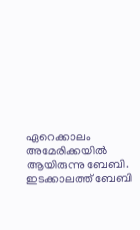ഏറെക്കാലം അമേരിക്കയിൽ ആയിരുന്നു ബേബി. ഇടക്കാലത്ത് ബേബി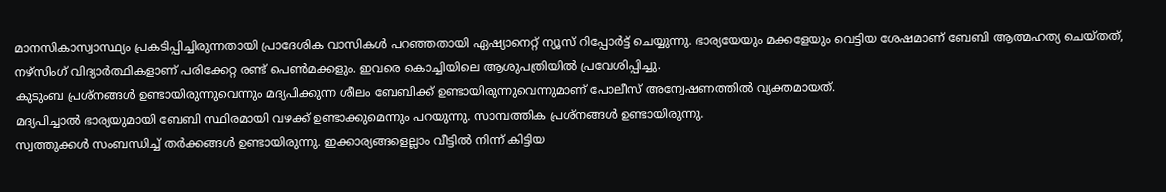മാനസികാസ്വാസ്ഥ്യം പ്രകടിപ്പിച്ചിരുന്നതായി പ്രാദേശിക വാസികൾ പറഞ്ഞതായി ഏഷ്യാനെറ്റ് ന്യൂസ് റിപ്പോർട്ട് ചെയ്യുന്നു. ഭാര്യയേയും മക്കളേയും വെട്ടിയ ശേഷമാണ് ബേബി ആത്മഹത്യ ചെയ്തത്, നഴ്സിംഗ് വിദ്യാർത്ഥികളാണ് പരിക്കേറ്റ രണ്ട് പെൺമക്കളും. ഇവരെ കൊച്ചിയിലെ ആശുപത്രിയിൽ പ്രവേശിപ്പിച്ചു.
കുടുംബ പ്രശ്നങ്ങൾ ഉണ്ടായിരുന്നുവെന്നും മദ്യപിക്കുന്ന ശീലം ബേബിക്ക് ഉണ്ടായിരുന്നുവെന്നുമാണ് പോലീസ് അന്വേഷണത്തിൽ വ്യക്തമായത്.
മദ്യപിച്ചാൽ ഭാര്യയുമായി ബേബി സ്ഥിരമായി വഴക്ക് ഉണ്ടാക്കുമെന്നും പറയുന്നു. സാമ്പത്തിക പ്രശ്നങ്ങൾ ഉണ്ടായിരുന്നു.
സ്വത്തുക്കൾ സംബന്ധിച്ച് തർക്കങ്ങൾ ഉണ്ടായിരുന്നു. ഇക്കാര്യങ്ങളെല്ലാം വീട്ടിൽ നിന്ന് കിട്ടിയ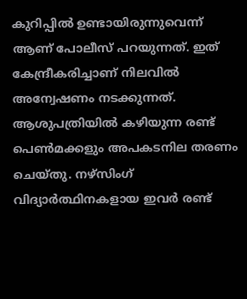കുറിപ്പിൽ ഉണ്ടായിരുന്നുവെന്ന് ആണ് പോലീസ് പറയുന്നത്. ഇത് കേന്ദ്രീകരിച്ചാണ് നിലവിൽ അന്വേഷണം നടക്കുന്നത്. ആശുപത്രിയിൽ കഴിയുന്ന രണ്ട് പെൺമക്കളും അപകടനില തരണം ചെയ്തു. നഴ്സിംഗ് വിദ്യാർത്ഥിനകളായ ഇവർ രണ്ട്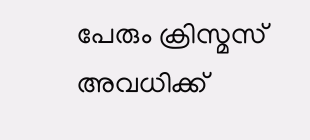പേരും ക്രിസ്മസ് അവധിക്ക്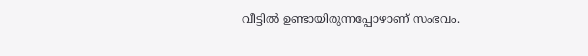വീട്ടിൽ ഉണ്ടായിരുന്നപ്പോഴാണ് സംഭവം.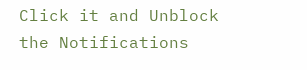Click it and Unblock the Notifications